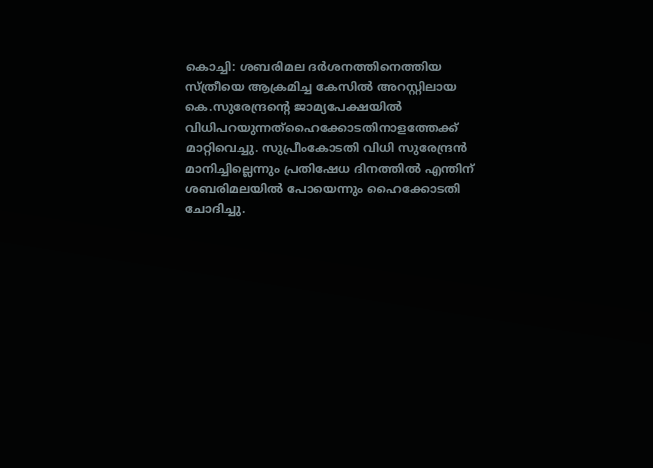കൊച്ചി: ശബരിമല ദർശനത്തിനെത്തിയ സ്ത്രീയെ ആക്രമിച്ച കേസിൽ അറസ്റ്റിലായ കെ.സുരേന്ദ്രന്റെ ജാമ്യപേക്ഷയിൽ വിധിപറയുന്നത്ഹൈക്കോടതിനാളത്തേക്ക് മാറ്റിവെച്ചു. സുപ്രീംകോടതി വിധി സുരേന്ദ്രൻ മാനിച്ചില്ലെന്നും പ്രതിഷേധ ദിനത്തിൽ എന്തിന് ശബരിമലയിൽ പോയെന്നും ഹൈക്കോടതി ചോദിച്ചു.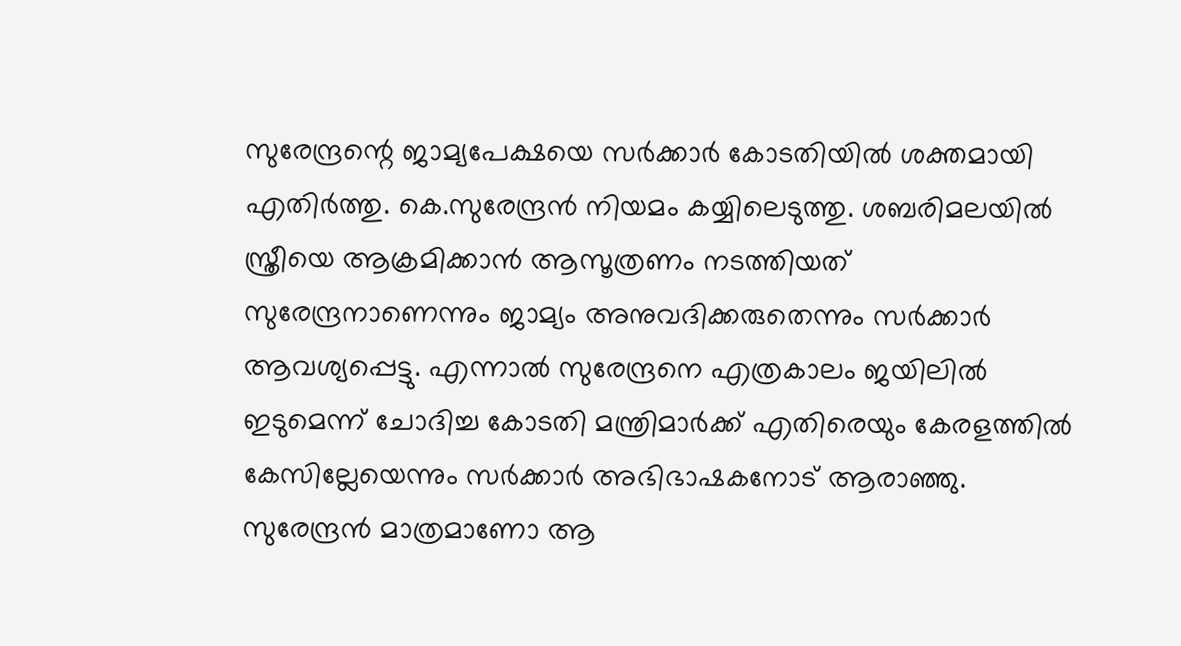സുരേന്ദ്രന്റെ ജാമ്യപേക്ഷയെ സർക്കാർ കോടതിയിൽ ശക്തമായി എതിർത്തു. കെ.സുരേന്ദ്രൻ നിയമം കയ്യിലെടുത്തു. ശബരിമലയിൽ സ്ത്രീയെ ആക്രമിക്കാൻ ആസൂത്രണം നടത്തിയത് സുരേന്ദ്രനാണെന്നും ജാമ്യം അനുവദിക്കരുതെന്നും സർക്കാർ ആവശ്യപ്പെട്ടു. എന്നാൽ സുരേന്ദ്രനെ എത്രകാലം ജയിലിൽ ഇടുമെന്ന് ചോദിച്ച കോടതി മന്ത്രിമാർക്ക് എതിരെയും കേരളത്തിൽ കേസില്ലേയെന്നും സർക്കാർ അഭിഭാഷകനോട് ആരാഞ്ഞു. സുരേന്ദ്രൻ മാത്രമാണോ ആ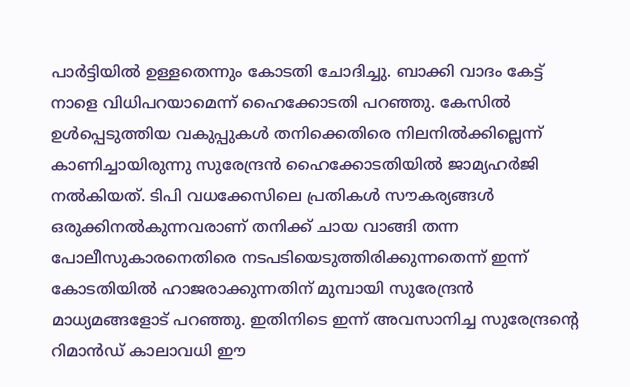പാർട്ടിയിൽ ഉള്ളതെന്നും കോടതി ചോദിച്ചു. ബാക്കി വാദം കേട്ട് നാളെ വിധിപറയാമെന്ന് ഹൈക്കോടതി പറഞ്ഞു. കേസിൽ ഉൾപ്പെടുത്തിയ വകുപ്പുകൾ തനിക്കെതിരെ നിലനിൽക്കില്ലെന്ന് കാണിച്ചായിരുന്നു സുരേന്ദ്രൻ ഹൈക്കോടതിയിൽ ജാമ്യഹർജി നൽകിയത്. ടിപി വധക്കേസിലെ പ്രതികൾ സൗകര്യങ്ങൾ ഒരുക്കിനൽകുന്നവരാണ് തനിക്ക് ചായ വാങ്ങി തന്ന പോലീസുകാരനെതിരെ നടപടിയെടുത്തിരിക്കുന്നതെന്ന് ഇന്ന് കോടതിയിൽ ഹാജരാക്കുന്നതിന് മുമ്പായി സുരേന്ദ്രൻ മാധ്യമങ്ങളോട് പറഞ്ഞു. ഇതിനിടെ ഇന്ന് അവസാനിച്ച സുരേന്ദ്രന്റെ റിമാൻഡ് കാലാവധി ഈ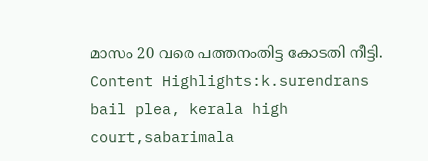മാസം 20 വരെ പത്തനംതിട്ട കോടതി നീട്ടി. Content Highlights:k.surendrans bail plea, kerala high court,sabarimala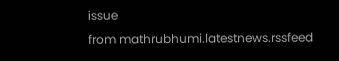issue
from mathrubhumi.latestnews.rssfeed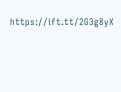https://ift.tt/2G3g8yX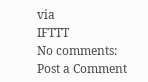via
IFTTT
No comments:
Post a Comment